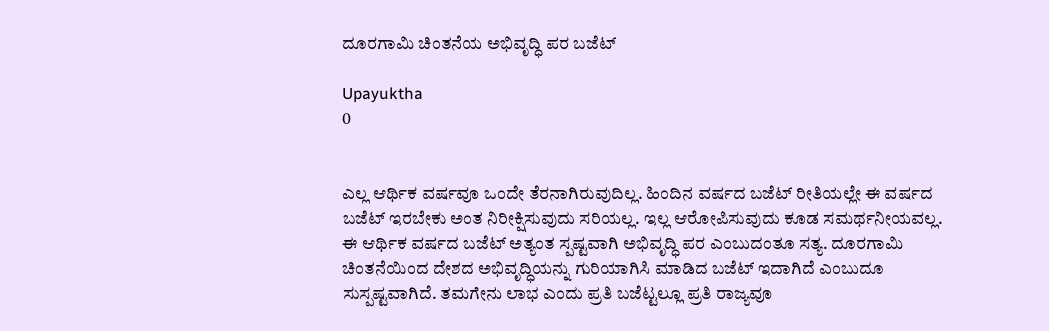ದೂರಗಾಮಿ ಚಿಂತನೆಯ ಅಭಿವೃದ್ಧಿ ಪರ ಬಜೆಟ್

Upayuktha
0


ಎಲ್ಲ ಆರ್ಥಿಕ ವರ್ಷವೂ ಒಂದೇ ತೆರನಾಗಿರುವುದಿಲ್ಲ. ಹಿಂದಿನ ವರ್ಷದ ಬಜೆಟ್ ರೀತಿಯಲ್ಲೇ ಈ ವರ್ಷದ ಬಜೆಟ್ ಇರಬೇಕು ಅಂತ ನಿರೀಕ್ಷಿಸುವುದು ಸರಿಯಲ್ಲ. ಇಲ್ಲ ಆರೋಪಿಸುವುದು ಕೂಡ ಸಮರ್ಥನೀಯವಲ್ಲ. ಈ ಆರ್ಥಿಕ ವರ್ಷದ ಬಜೆಟ್ ಅತ್ಯಂತ ಸ್ಪಷ್ಟವಾಗಿ ಅಭಿವೃದ್ಧಿ ಪರ ಎಂಬುದಂತೂ ಸತ್ಯ. ದೂರಗಾಮಿ ಚಿಂತನೆಯಿಂದ ದೇಶದ ಅಭಿವೃದ್ಧಿಯನ್ನು ಗುರಿಯಾಗಿಸಿ ಮಾಡಿದ ಬಜೆಟ್ ಇದಾಗಿದೆ ಎಂಬುದೂ ಸುಸ್ಪಷ್ಟವಾಗಿದೆ. ತಮಗೇನು ಲಾಭ ಎಂದು ಪ್ರತಿ ಬಜೆಟ್ಟಲ್ಲೂ ಪ್ರತಿ ರಾಜ್ಯವೂ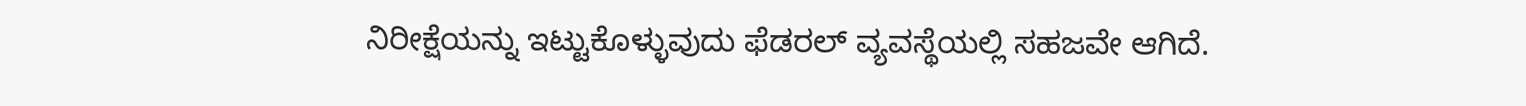ನಿರೀಕ್ಷೆಯನ್ನು ಇಟ್ಟುಕೊಳ್ಳುವುದು ಫೆಡರಲ್ ವ್ಯವಸ್ಥೆಯಲ್ಲಿ ಸಹಜವೇ ಆಗಿದೆ.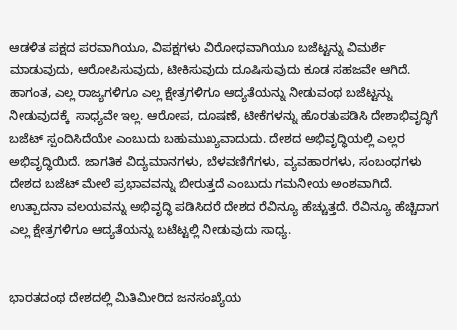ಆಡಳಿತ ಪಕ್ಷದ ಪರವಾಗಿಯೂ, ವಿಪಕ್ಷಗಳು ವಿರೋಧವಾಗಿಯೂ ಬಜೆಟ್ಟನ್ನು ವಿಮರ್ಶೆ ಮಾಡುವುದು, ಆರೋಪಿಸುವುದು, ಟೀಕಿಸುವುದು ದೂಷಿಸುವುದು ಕೂಡ ಸಹಜವೇ ಆಗಿದೆ. ಹಾಗಂತ, ಎಲ್ಲ ರಾಜ್ಯಗಳಿಗೂ ಎಲ್ಲ ಕ್ಷೇತ್ರಗಳಿಗೂ ಆದ್ಯತೆಯನ್ನು ನೀಡುವಂಥ ಬಜೆಟ್ಟನ್ನು ನೀಡುವುದಕ್ಕೆ  ಸಾಧ್ಯವೇ ಇಲ್ಲ. ಆರೋಪ, ದೂಷಣೆ, ಟೀಕೆಗಳನ್ನು ಹೊರತುಪಡಿಸಿ ದೇಶಾಭಿವೃದ್ಧಿಗೆ ಬಜೆಟ್ ಸ್ಪಂದಿಸಿದೆಯೇ ಎಂಬುದು ಬಹುಮುಖ್ಯವಾದುದು. ದೇಶದ ಅಭಿವೃದ್ಧಿಯಲ್ಲಿ ಎಲ್ಲರ ಅಭಿವೃದ್ಧಿಯಿದೆ. ಜಾಗತಿಕ ವಿದ್ಯಮಾನಗಳು, ಬೆಳವಣಿಗೆಗಳು, ವ್ಯವಹಾರಗಳು, ಸಂಬಂಧಗಳು ದೇಶದ ಬಜೆಟ್ ಮೇಲೆ ಪ್ರಭಾವವನ್ನು ಬೀರುತ್ತದೆ ಎಂಬುದು ಗಮನೀಯ ಅಂಶವಾಗಿದೆ. ಉತ್ಪಾದನಾ ವಲಯವನ್ನು ಅಭಿವೃದ್ಧಿ ಪಡಿಸಿದರೆ ದೇಶದ ರೆವಿನ್ಯೂ ಹೆಚ್ಚುತ್ತದೆ. ರೆವಿನ್ಯೂ ಹೆಚ್ಚಿದಾಗ ಎಲ್ಲ ಕ್ಷೇತ್ರಗಳಿಗೂ ಆದ್ಯತೆಯನ್ನು ಬಟೆಟ್ಟಲ್ಲಿ ನೀಡುವುದು ಸಾಧ್ಯ.


ಭಾರತದಂಥ ದೇಶದಲ್ಲಿ ಮಿತಿಮೀರಿದ ಜನಸಂಖ್ಯೆಯ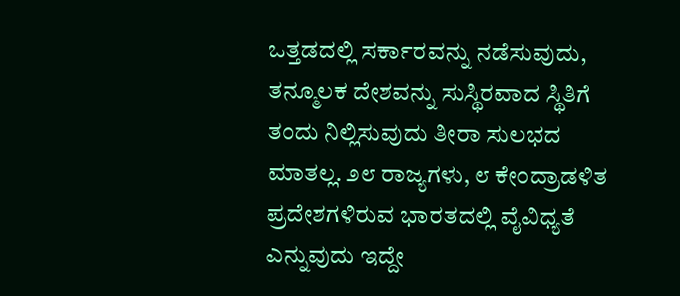ಒತ್ತಡದಲ್ಲಿ ಸರ್ಕಾರವನ್ನು ನಡೆಸುವುದು, ತನ್ಮೂಲಕ ದೇಶವನ್ನು ಸುಸ್ಥಿರವಾದ ಸ್ಥಿತಿಗೆ ತಂದು ನಿಲ್ಲಿಸುವುದು ತೀರಾ ಸುಲಭದ ಮಾತಲ್ಲ. ೨೮ ರಾಜ್ಯಗಳು, ೮ ಕೇಂದ್ರಾಡಳಿತ ಪ್ರದೇಶಗಳಿರುವ ಭಾರತದಲ್ಲಿ ವೈವಿಧ್ಯತೆ ಎನ್ನುವುದು ಇದ್ದೇ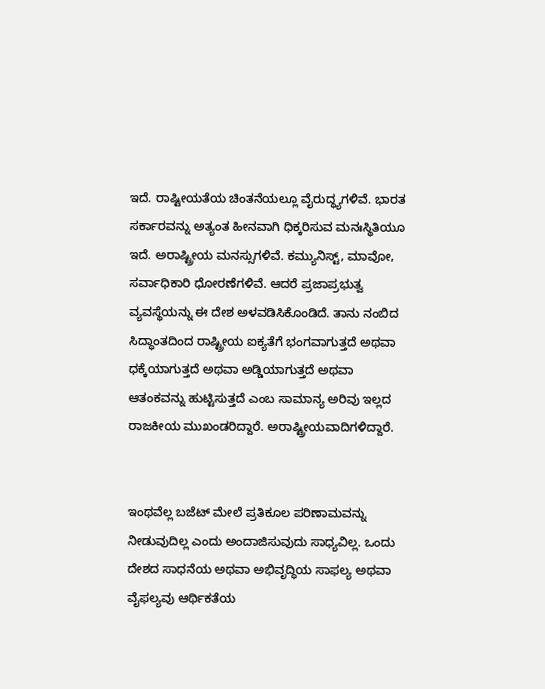ಇದೆ. ರಾಷ್ಟೀಯತೆಯ ಚಿಂತನೆಯಲ್ಲೂ ವೈರುದ್ಧ್ಯಗಳಿವೆ. ಭಾರತ ಸರ್ಕಾರವನ್ನು ಅತ್ಯಂತ ಹೀನವಾಗಿ ಧಿಕ್ಕರಿಸುವ ಮನಃಸ್ಥಿತಿಯೂ ಇದೆ. ಅರಾಷ್ಟ್ರೀಯ ಮನಸ್ಸುಗಳಿವೆ. ಕಮ್ಯುನಿಸ್ಟ್, ಮಾವೋ, ಸರ್ವಾಧಿಕಾರಿ ಧೋರಣೆಗಳಿವೆ. ಆದರೆ ಪ್ರಜಾಪ್ರಭುತ್ವ ವ್ಯವಸ್ಥೆಯನ್ನು ಈ ದೇಶ ಅಳವಡಿಸಿಕೊಂಡಿದೆ. ತಾನು ನಂಬಿದ ಸಿದ್ಧಾಂತದಿಂದ ರಾಷ್ಟ್ರೀಯ ಐಕ್ಯತೆಗೆ ಭಂಗವಾಗುತ್ತದೆ ಅಥವಾ ಧಕ್ಕೆಯಾಗುತ್ತದೆ ಅಥವಾ ಅಡ್ಡಿಯಾಗುತ್ತದೆ ಅಥವಾ ಆತಂಕವನ್ನು ಹುಟ್ಟಿಸುತ್ತದೆ ಎಂಬ ಸಾಮಾನ್ಯ ಅರಿವು ಇಲ್ಲದ ರಾಜಕೀಯ ಮುಖಂಡರಿದ್ದಾರೆ. ಅರಾಷ್ಟ್ರೀಯವಾದಿಗಳಿದ್ದಾರೆ.


ಇಂಥವೆಲ್ಲ ಬಜೆಟ್‌ ಮೇಲೆ ಪ್ರತಿಕೂಲ ಪರಿಣಾಮವನ್ನು ನೀಡುವುದಿಲ್ಲ ಎಂದು ಅಂದಾಜಿಸುವುದು ಸಾಧ್ಯವಿಲ್ಲ. ಒಂದು ದೇಶದ ಸಾಧನೆಯ ಅಥವಾ ಅಭಿವೃದ್ಧಿಯ ಸಾಫಲ್ಯ ಅಥವಾ ವೈಫಲ್ಯವು ಆರ್ಥಿಕತೆಯ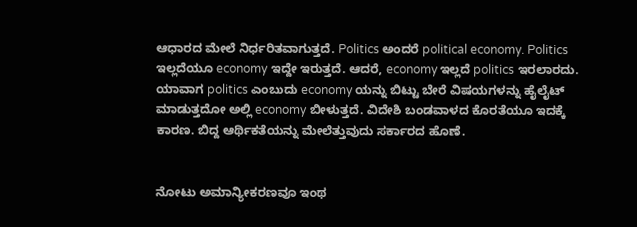ಆಧಾರದ ಮೇಲೆ ನಿರ್ಧರಿತವಾಗುತ್ತದೆ. Politics ಅಂದರೆ political economy. Politics ಇಲ್ಲದೆಯೂ economy ಇದ್ದೇ ಇರುತ್ತದೆ. ಆದರೆ, economy ಇಲ್ಲದೆ politics ಇರಲಾರದು. ಯಾವಾಗ politics ಎಂಬುದು economy ಯನ್ನು ಬಿಟ್ಟು ಬೇರೆ ವಿಷಯಗಳನ್ನು ಹೈಲೈಟ್ ಮಾಡುತ್ತದೋ ಅಲ್ಲಿ economy ಬೀಳುತ್ತದೆ. ವಿದೇಶಿ ಬಂಡವಾಳದ ಕೊರತೆಯೂ ಇದಕ್ಕೆ ಕಾರಣ. ಬಿದ್ದ ಆರ್ಥಿಕತೆಯನ್ನು ಮೇಲೆತ್ತುವುದು ಸರ್ಕಾರದ ಹೊಣೆ.


ನೋಟು ಅಮಾನ್ಯೀಕರಣವೂ ಇಂಥ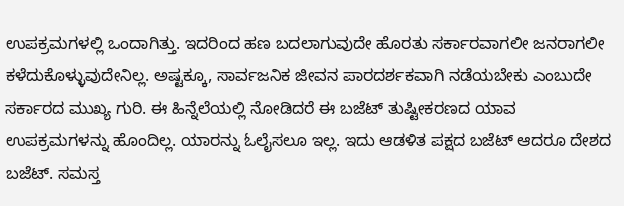ಉಪಕ್ರಮಗಳಲ್ಲಿ ಒಂದಾಗಿತ್ತು. ಇದರಿಂದ ಹಣ ಬದಲಾಗುವುದೇ ಹೊರತು ಸರ್ಕಾರವಾಗಲೀ ಜನರಾಗಲೀ ಕಳೆದುಕೊಳ್ಳುವುದೇನಿಲ್ಲ. ಅಷ್ಟಕ್ಕೂ, ಸಾರ್ವಜನಿಕ ಜೀವನ‌ ಪಾರದರ್ಶಕವಾಗಿ ನಡೆಯಬೇಕು ಎಂಬುದೇ ಸರ್ಕಾರದ ಮುಖ್ಯ ಗುರಿ. ಈ ಹಿನ್ನೆಲೆಯಲ್ಲಿ ನೋಡಿದರೆ ಈ ಬಜೆಟ್ ತುಷ್ಟೀಕರಣದ ಯಾವ ಉಪಕ್ರಮಗಳನ್ನು ಹೊಂದಿಲ್ಲ. ಯಾರನ್ನು ಓಲೈಸಲೂ ಇಲ್ಲ. ಇದು‌ ಆಡಳಿತ ಪಕ್ಷದ ಬಜೆಟ್ ಆದರೂ ದೇಶದ ಬಜೆಟ್. ಸಮಸ್ತ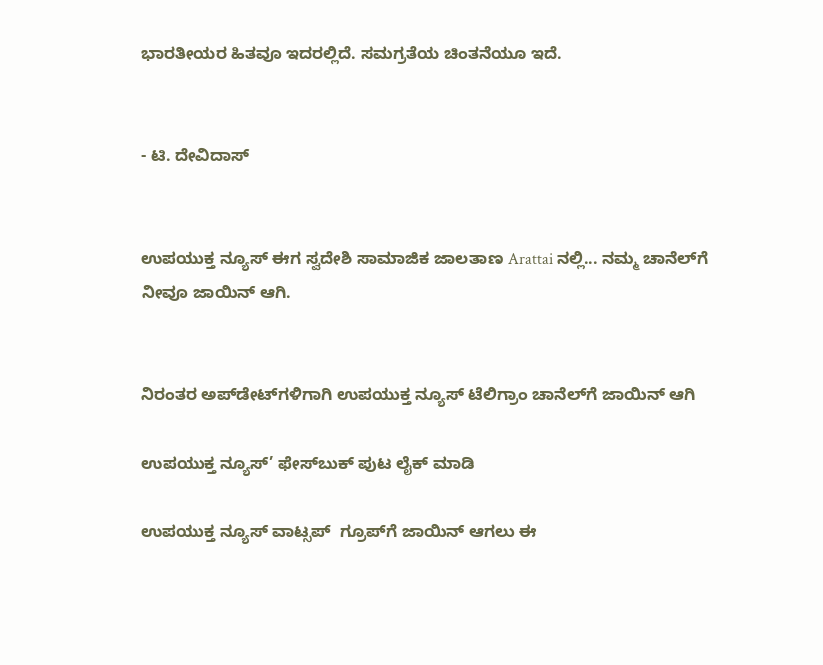ಭಾರತೀಯರ ಹಿತವೂ ಇದರಲ್ಲಿದೆ. ಸಮಗ್ರತೆಯ ಚಿಂತನೆಯೂ ಇದೆ.


- ಟಿ. ದೇವಿದಾಸ್


ಉಪಯುಕ್ತ ನ್ಯೂಸ್ ಈಗ ಸ್ವದೇಶಿ ಸಾಮಾಜಿಕ ಜಾಲತಾಣ Arattai ನಲ್ಲಿ... ನಮ್ಮ ಚಾನೆಲ್‌ಗೆ ನೀವೂ ಜಾಯಿನ್ ಆಗಿ.


ನಿರಂತರ ಅಪ್‌ಡೇಟ್‌ಗಳಿಗಾಗಿ ಉಪಯುಕ್ತ ನ್ಯೂಸ್‌ ಟೆಲಿಗ್ರಾಂ ಚಾನೆಲ್‌ಗೆ ಜಾಯಿನ್‌ ಆಗಿ

ಉಪಯುಕ್ತ ನ್ಯೂಸ್‌’ ಫೇಸ್‌ಬುಕ್ ಪುಟ ಲೈಕ್ ಮಾಡಿ

ಉಪಯುಕ್ತ ನ್ಯೂಸ್‌ ವಾಟ್ಸಪ್‌  ಗ್ರೂಪ್‌ಗೆ ಜಾಯಿನ್ ಆಗಲು ಈ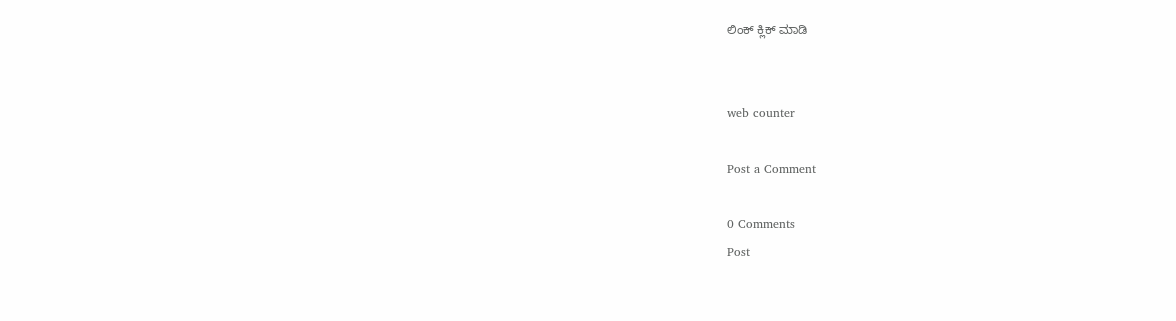ಲಿಂಕ್ ಕ್ಲಿಕ್ ಮಾಡಿ


web counter

Post a Comment

0 Comments
Post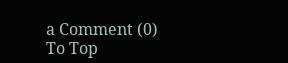a Comment (0)
To Top